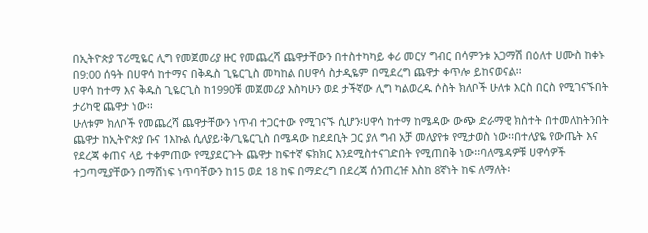በኢትዮጵያ ፕሪሚዬር ሊግ የመጀመሪያ ዙር የመጨረሻ ጨዋታቸውን በተስተካካይ ቀሪ መርሃ ግብር በሳምንቱ አጋማሽ በዕለተ ሀሙስ ከቀኑ በ9:00 ሰዓት በሀዋሳ ከተማና በቅዱስ ጊዬርጊስ መካከል በሀዋሳ ስታዲዬም በሚደረግ ጨዋታ ቀጥሎ ይከናወናል፡፡
ሀዋሳ ከተማ እና ቅዱስ ጊዬርጊስ ከ1990ቹ መጀመሪያ እስካሁን ወደ ታችኛው ሊግ ካልወረዱ ሶስት ክለቦች ሁለቱ እርስ በርስ የሚገናኙበት ታሪካዊ ጨዋታ ነው፡፡
ሁለቱም ክለቦች የመጨረሻ ጨዋታቸውን ነጥብ ተጋርተው የሚገናኙ ሲሆን፡ሀዋሳ ከተማ ከሜዳው ውጭ ድራማዊ ክስተት በተመለከትንበት ጨዋታ ከኢትዮጵያ ቡና 1እኩል ሲለያይ፡ቅ/ጊዬርጊስ በሜዳው ከደደቢት ጋር ያለ ግብ አቻ መለያየቱ የሚታወስ ነው፡፡በተለያዬ የውጤት እና የደረጃ ቀጠና ላይ ተቀምጠው የሚያደርጉት ጨዋታ ከፍተኛ ፍክክር እንደሚስተናገድበት የሚጠበቅ ነው፡፡ባለሜዳዎቹ ሀዋሳዎች ተጋጣሚያቸውን በማሸነፍ ነጥባቸውን ከ15 ወደ 18 ከፍ በማድረግ በደረጃ ሰንጠረዡ እስከ 8ኛነት ከፍ ለማለት፡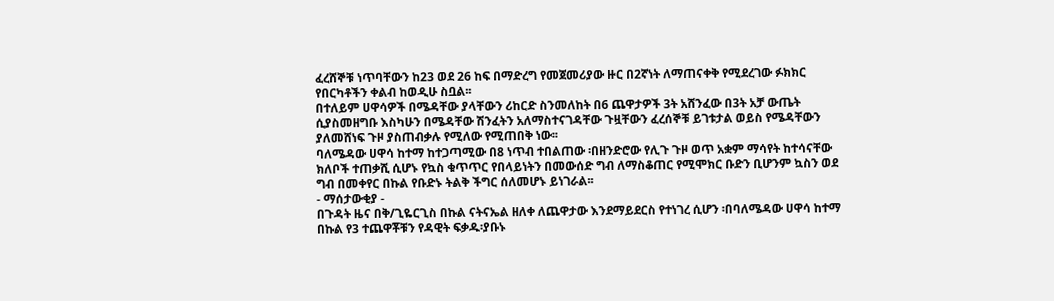ፈረሸኞቹ ነጥባቸውን ከ23 ወደ 26 ከፍ በማድረግ የመጀመሪያው ዙር በ2ኛነት ለማጠናቀቅ የሚደረገው ፉክክር የበርካቶችን ቀልብ ከወዲሁ ስቧል፡፡
በተለይም ሀዋሳዎች በሜዳቸው ያላቸውን ሪከርድ ስንመለከት በ6 ጨዋታዎች 3ት አሸንፈው በ3ት አቻ ውጤት ሲያስመዘግቡ እስካሁን በሜዳቸው ሽንፈትን አለማስተናገዳቸው ጉዟቸውን ፈረሰኞቹ ይገቱታል ወይስ የሜዳቸውን ያለመሸነፍ ጉዞ ያስጠብቃሉ የሚለው የሚጠበቅ ነው፡፡
ባለሜዳው ሀዋሳ ከተማ ከተጋጣሚው በ8 ነጥብ ተበልጠው ፡በዘንድሮው የሊጉ ጉዞ ወጥ አቋም ማሳየት ከተሳናቸው ክለቦች ተጠቃሺ ሲሆኑ የኳስ ቁጥጥር የበላይነትን በመውሰድ ግብ ለማስቆጠር የሚሞክር ቡድን ቢሆንም ኳስን ወደ ግብ በመቀየር በኩል የቡድኑ ትልቅ ችግር ሰለመሆኑ ይነገራል፡፡
- ማሰታውቂያ -
በጉዳት ዜና በቅ/ጊዬርጊስ በኩል ናትናኤል ዘለቀ ለጨዋታው እንደማይደርስ የተነገረ ሲሆን ፡በባለሜዳው ሀዋሳ ከተማ በኩል የ3 ተጨዋቾቹን የዳዊት ፍቃዱ፡ያቡኑ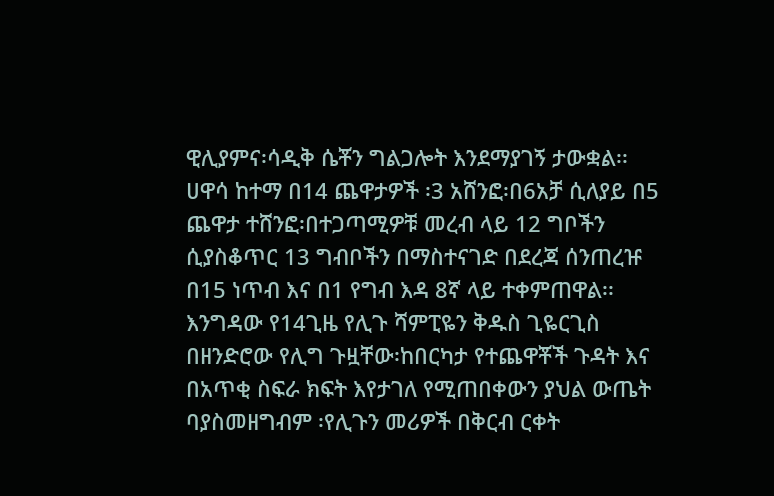ዊሊያምና፡ሳዲቅ ሴቾን ግልጋሎት እንደማያገኝ ታውቋል፡፡
ሀዋሳ ከተማ በ14 ጨዋታዎች ፡3 አሸንፎ፡በ6አቻ ሲለያይ በ5 ጨዋታ ተሸንፎ፡በተጋጣሚዎቹ መረብ ላይ 12 ግቦችን ሲያስቆጥር 13 ግብቦችን በማስተናገድ በደረጃ ሰንጠረዡ በ15 ነጥብ እና በ1 የግብ እዳ 8ኛ ላይ ተቀምጠዋል፡፡
እንግዳው የ14ጊዜ የሊጉ ሻምፒዬን ቅዱስ ጊዬርጊስ በዘንድሮው የሊግ ጉዟቸው፡ከበርካታ የተጨዋቾች ጉዳት እና በአጥቂ ስፍራ ክፍት እየታገለ የሚጠበቀውን ያህል ውጤት ባያስመዘግብም ፡የሊጉን መሪዎች በቅርብ ርቀት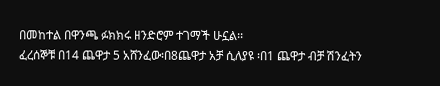በመከተል በዋንጫ ፉክክሩ ዘንድሮም ተገማች ሁኗል፡፡
ፈረሰኞቹ በ14 ጨዋታ 5 አሸንፈው፡በ8ጨዋታ አቻ ሲለያዩ ፡በ1 ጨዋታ ብቻ ሽንፈትን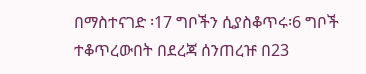በማስተናገድ ፡17 ግቦችን ሲያስቆጥሩ፡6 ግቦች ተቆጥረውበት በደረጃ ሰንጠረዡ በ23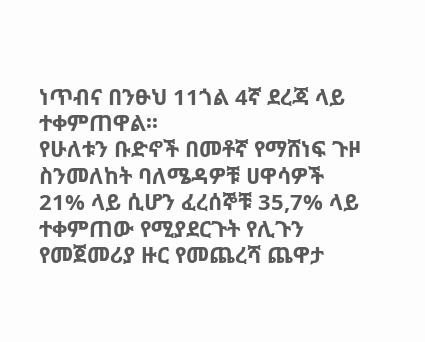ነጥብና በንፁህ 11ጎል 4ኛ ደረጃ ላይ ተቀምጠዋል፡፡
የሁለቱን ቡድኖች በመቶኛ የማሸነፍ ጉዞ ስንመለከት ባለሜዳዎቹ ሀዋሳዎች 21% ላይ ሲሆን ፈረሰኞቹ 35,7% ላይ ተቀምጠው የሚያደርጉት የሊጉን የመጀመሪያ ዙር የመጨረሻ ጨዋታ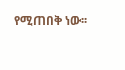የሚጠበቅ ነው፡፡